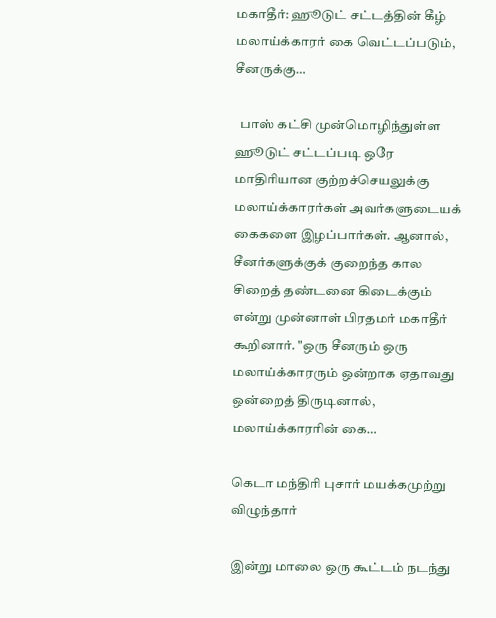மகாதீர்: ஹூடுட் சட்டத்தின் கீழ் மலாய்க்காரர் கை வெட்டப்படும், சீனருக்கு…

  பாஸ் கட்சி முன்மொழிந்துள்ள ஹூடுட் சட்டப்படி ஒரே மாதிரியான குற்றச்செயலுக்கு மலாய்க்காரர்கள் அவர்களுடையக் கைகளை இழப்பார்கள். ஆனால், சீனர்களுக்குக் குறைந்த கால சிறைத் தண்டனை கிடைக்கும் என்று முன்னாள் பிரதமர் மகாதீர் கூறினார். "ஒரு சீனரும் ஒரு மலாய்க்காரரும் ஒன்றாக ஏதாவது ஒன்றைத் திருடினால், மலாய்க்காரரின் கை…

கெடா மந்திரி புசார் மயக்கமுற்று விழுந்தார்

இன்று மாலை ஒரு கூட்டம் நடந்து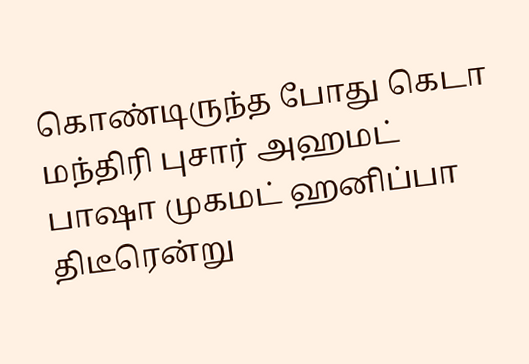கொண்டிருந்த போது கெடா மந்திரி புசார் அஹமட் பாஷா முகமட் ஹனிப்பா திடீரென்று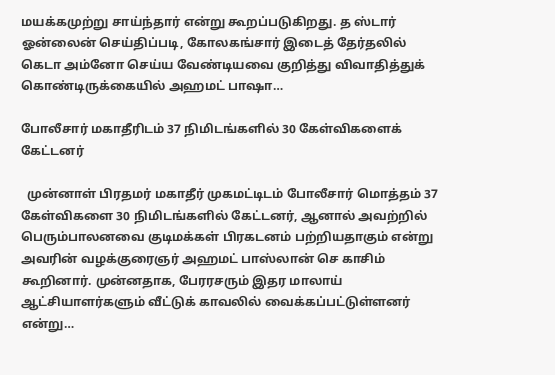மயக்கமுற்று சாய்ந்தார் என்று கூறப்படுகிறது. த ஸ்டார் ஓன்லைன் செய்திப்படி, கோலகங்சார் இடைத் தேர்தலில் கெடா அம்னோ செய்ய வேண்டியவை குறித்து விவாதித்துக் கொண்டிருக்கையில் அஹமட் பாஷா…

போலீசார் மகாதீரிடம் 37 நிமிடங்களில் 30 கேள்விகளைக் கேட்டனர்

  முன்னாள் பிரதமர் மகாதீர் முகமட்டிடம் போலீசார் மொத்தம் 37 கேள்விகளை 30 நிமிடங்களில் கேட்டனர், ஆனால் அவற்றில் பெரும்பாலனவை குடிமக்கள் பிரகடனம் பற்றியதாகும் என்று அவரின் வழக்குரைஞர் அஹமட் பாஸ்லான் செ காசிம் கூறினார். முன்னதாக, பேரரசரும் இதர மாலாய் ஆட்சியாளர்களும் வீட்டுக் காவலில் வைக்கப்பட்டுள்ளனர் என்று…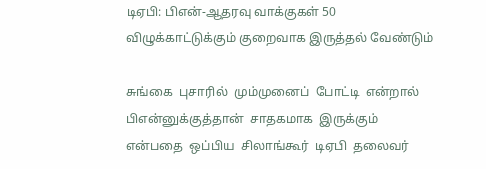டிஏபி: பிஎன்-ஆதரவு வாக்குகள் 50 விழுக்காட்டுக்கும் குறைவாக இருத்தல் வேண்டும்

சுங்கை  புசாரில்  மும்முனைப்  போட்டி  என்றால்  பிஎன்னுக்குத்தான்  சாதகமாக  இருக்கும்  என்பதை  ஒப்பிய  சிலாங்கூர்  டிஏபி  தலைவர்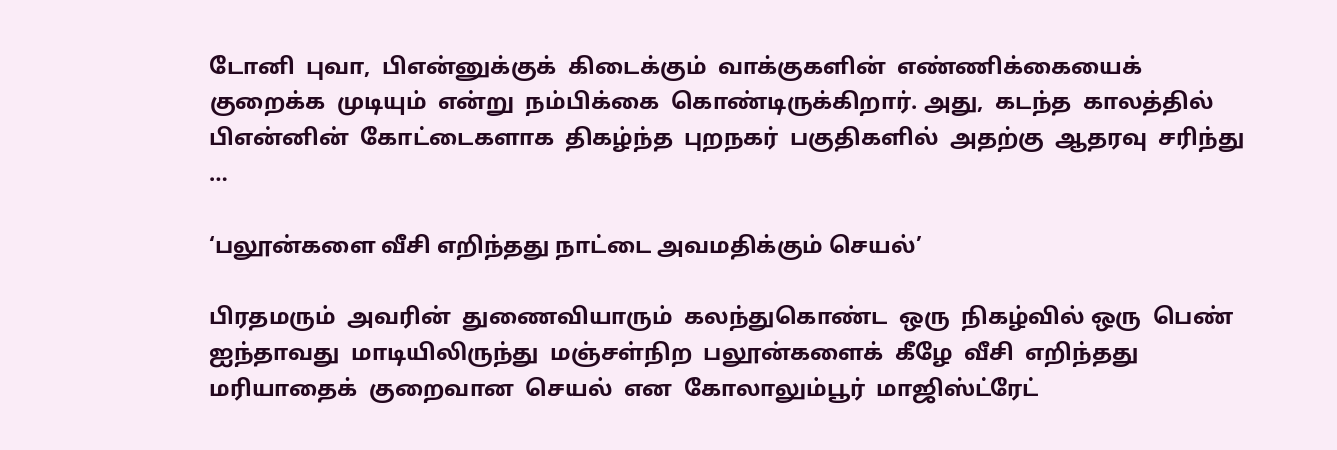டோனி  புவா,  பிஎன்னுக்குக்  கிடைக்கும்  வாக்குகளின்  எண்ணிக்கையைக்  குறைக்க  முடியும்  என்று  நம்பிக்கை  கொண்டிருக்கிறார். அது,  கடந்த  காலத்தில்  பிஎன்னின்  கோட்டைகளாக  திகழ்ந்த  புறநகர்  பகுதிகளில்  அதற்கு  ஆதரவு  சரிந்து …

‘பலூன்களை வீசி எறிந்தது நாட்டை அவமதிக்கும் செயல்’

பிரதமரும்  அவரின்  துணைவியாரும்  கலந்துகொண்ட  ஒரு  நிகழ்வில் ஒரு  பெண்  ஐந்தாவது  மாடியிலிருந்து  மஞ்சள்நிற  பலூன்களைக்  கீழே  வீசி  எறிந்தது  மரியாதைக்  குறைவான  செயல்  என  கோலாலும்பூர்  மாஜிஸ்ட்ரேட்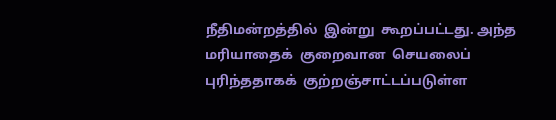நீதிமன்றத்தில்  இன்று  கூறப்பட்டது. அந்த  மரியாதைக்  குறைவான  செயலைப்  புரிந்ததாகக்  குற்றஞ்சாட்டப்படுள்ள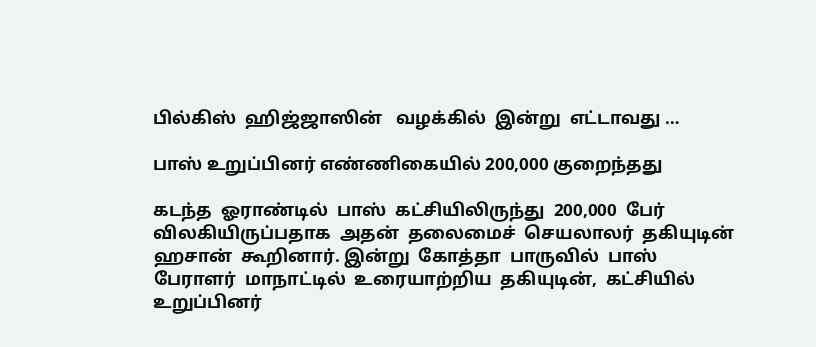பில்கிஸ்  ஹிஜ்ஜாஸின்   வழக்கில்  இன்று  எட்டாவது …

பாஸ் உறுப்பினர் எண்ணிகையில் 200,000 குறைந்தது

கடந்த  ஓராண்டில்  பாஸ்  கட்சியிலிருந்து  200,000  பேர்  விலகியிருப்பதாக  அதன்  தலைமைச்  செயலாலர்  தகியுடின்  ஹசான்  கூறினார். இன்று  கோத்தா  பாருவில்  பாஸ்  பேராளர்  மாநாட்டில்  உரையாற்றிய  தகியுடின்,  கட்சியில்  உறுப்பினர்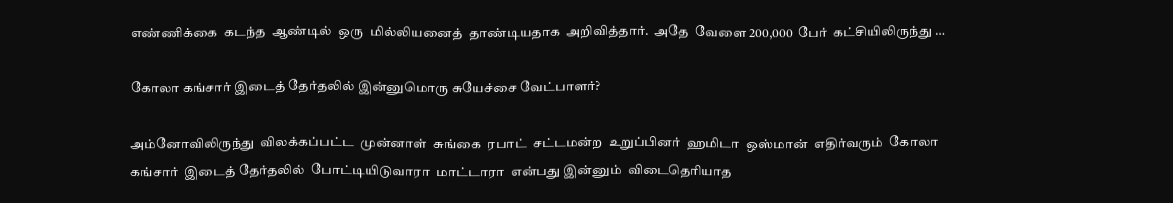எண்ணிக்கை  கடந்த  ஆண்டில்  ஒரு  மில்லியனைத்  தாண்டியதாக  அறிவித்தார்.  அதே  வேளை 200,000  பேர்  கட்சியிலிருந்து …

கோலா கங்சார் இடைத் தேர்தலில் இன்னுமொரு சுயேச்சை வேட்பாளர்?

அம்னோவிலிருந்து  விலக்கப்பட்ட  முன்னாள்  சுங்கை  ரபாட்  சட்டமன்ற  உறுப்பினர்  ஹமிடா  ஒஸ்மான்  எதிர்வரும்  கோலா  கங்சார்  இடைத் தேர்தலில்  போட்டியிடுவாரா  மாட்டாரா  என்பது இன்னும்  விடைதெரியாத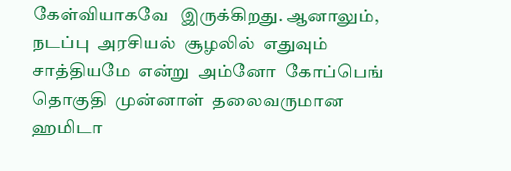கேள்வியாகவே   இருக்கிறது. ஆனாலும்,  நடப்பு  அரசியல்  சூழலில்  எதுவும்  சாத்தியமே  என்று  அம்னோ  கோப்பெங்  தொகுதி  முன்னாள்  தலைவருமான  ஹமிடா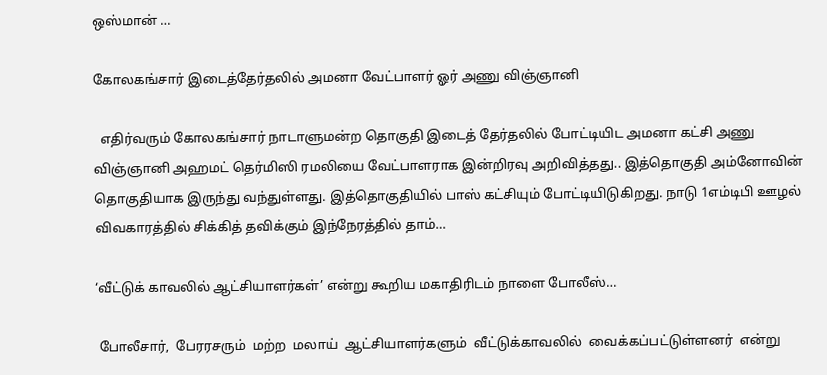ஒஸ்மான் …

கோலகங்சார் இடைத்தேர்தலில் அமனா வேட்பாளர் ஓர் அணு விஞ்ஞானி

  எதிர்வரும் கோலகங்சார் நாடாளுமன்ற தொகுதி இடைத் தேர்தலில் போட்டியிட அமனா கட்சி அணு விஞ்ஞானி அஹமட் தெர்மிஸி ரமலியை வேட்பாளராக இன்றிரவு அறிவித்தது.. இத்தொகுதி அம்னோவின் தொகுதியாக இருந்து வந்துள்ளது. இத்தொகுதியில் பாஸ் கட்சியும் போட்டியிடுகிறது. நாடு 1எம்டிபி ஊழல் விவகாரத்தில் சிக்கித் தவிக்கும் இந்நேரத்தில் தாம்…

‘வீட்டுக் காவலில் ஆட்சியாளர்கள்’ என்று கூறிய மகாதிரிடம் நாளை போலீஸ்…

 போலீசார்,  பேரரசரும்  மற்ற  மலாய்  ஆட்சியாளர்களும்  வீட்டுக்காவலில்  வைக்கப்பட்டுள்ளனர்  என்று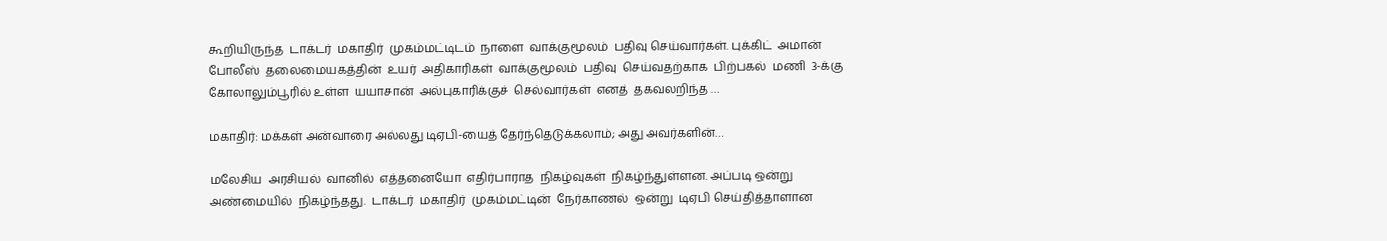கூறியிருந்த  டாக்டர்  மகாதிர்  முகம்மட்டிடம்  நாளை  வாக்குமூலம்  பதிவு செய்வார்கள். புக்கிட்  அமான்  போலீஸ்  தலைமையகத்தின்  உயர்  அதிகாரிகள்  வாக்குமூலம்  பதிவு  செய்வதற்காக  பிற்பகல்  மணி  3-க்கு  கோலாலும்பூரில் உள்ள  யயாசான்  அல்புகாரிக்குச்  செல்வார்கள்  எனத்  தகவலறிந்த …

மகாதிர்: மக்கள் அன்வாரை அல்லது டிஏபி-யைத் தேர்ந்தெடுக்கலாம்; அது அவர்களின்…

மலேசிய  அரசியல்  வானில்  எத்தனையோ  எதிர்பாராத  நிகழ்வுகள்  நிகழ்ந்துள்ளன. அப்படி ஒன்று  அண்மையில்  நிகழ்ந்தது.  டாக்டர்  மகாதிர்  முகம்மட்டின்  நேர்காணல்  ஒன்று  டிஏபி செய்தித்தாளான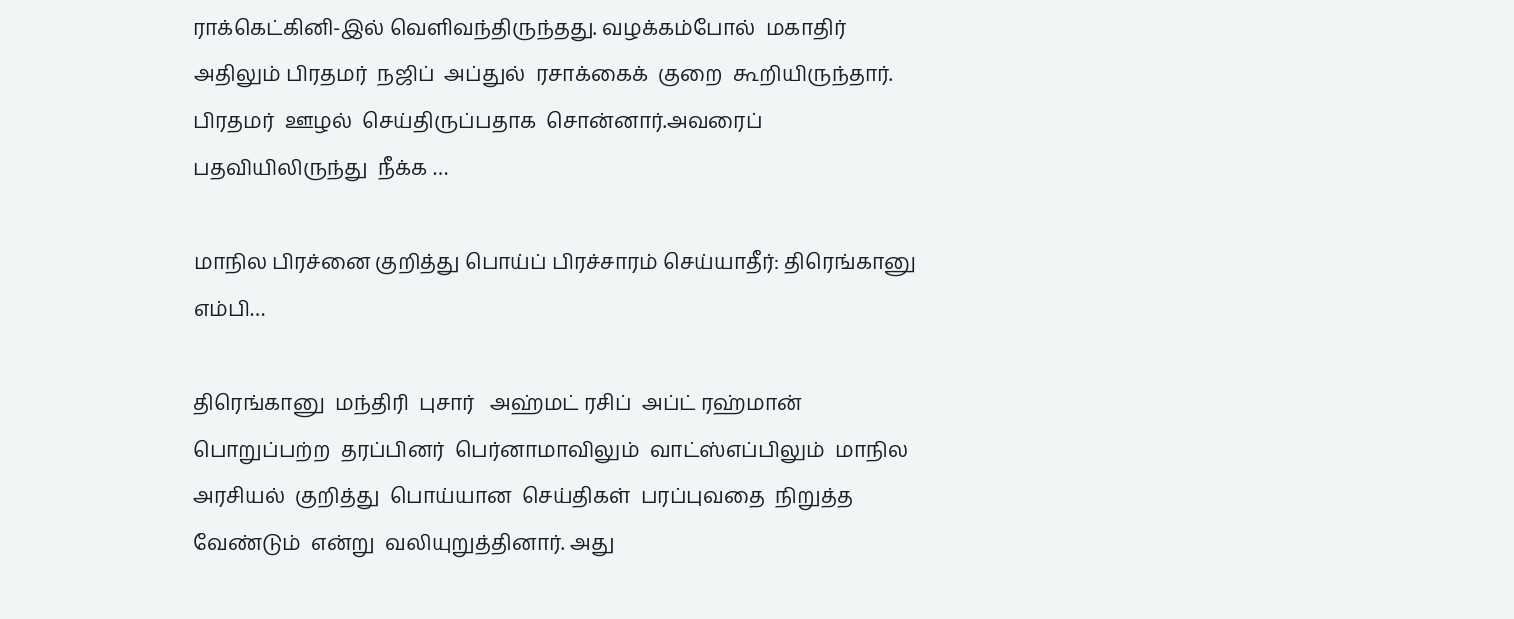ராக்கெட்கினி-இல் வெளிவந்திருந்தது. வழக்கம்போல்  மகாதிர்  அதிலும் பிரதமர்  நஜிப்  அப்துல்  ரசாக்கைக்  குறை  கூறியிருந்தார். பிரதமர்  ஊழல்  செய்திருப்பதாக  சொன்னார்.அவரைப்  பதவியிலிருந்து  நீக்க …

மாநில பிரச்னை குறித்து பொய்ப் பிரச்சாரம் செய்யாதீர்: திரெங்கானு எம்பி…

திரெங்கானு  மந்திரி  புசார்   அஹ்மட் ரசிப்  அப்ட் ரஹ்மான்  பொறுப்பற்ற  தரப்பினர்  பெர்னாமாவிலும்  வாட்ஸ்எப்பிலும்  மாநில  அரசியல்  குறித்து  பொய்யான  செய்திகள்  பரப்புவதை  நிறுத்த  வேண்டும்  என்று  வலியுறுத்தினார். அது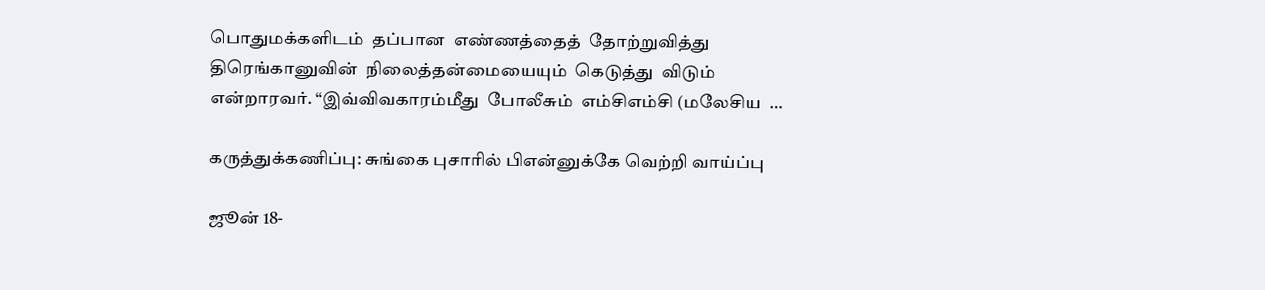பொதுமக்களிடம்  தப்பான  எண்ணத்தைத்  தோற்றுவித்து  திரெங்கானுவின்  நிலைத்தன்மையையும்  கெடுத்து  விடும்  என்றாரவர். “இவ்விவகாரம்மீது  போலீசும்  எம்சிஎம்சி (மலேசிய  …

கருத்துக்கணிப்பு: சுங்கை புசாரில் பிஎன்னுக்கே வெற்றி வாய்ப்பு

ஜூன் 18-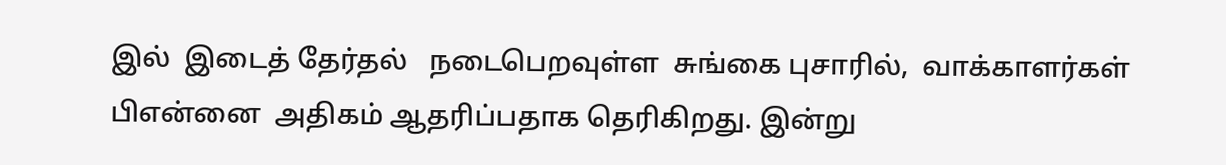இல்  இடைத் தேர்தல்   நடைபெறவுள்ள  சுங்கை புசாரில்,  வாக்காளர்கள்  பிஎன்னை  அதிகம் ஆதரிப்பதாக தெரிகிறது. இன்று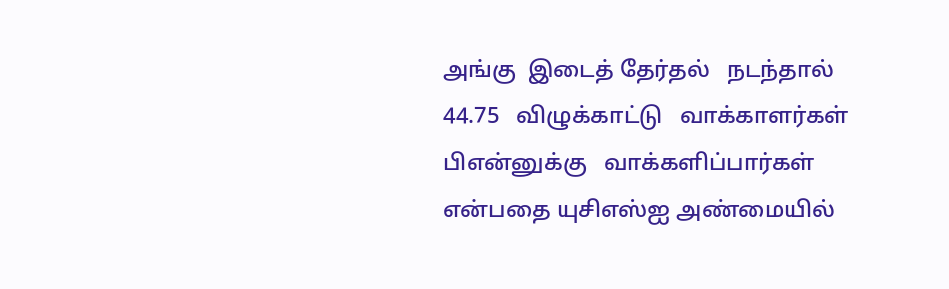அங்கு  இடைத் தேர்தல்   நடந்தால்   44.75   விழுக்காட்டு   வாக்காளர்கள்    பிஎன்னுக்கு   வாக்களிப்பார்கள் என்பதை யுசிஎஸ்ஐ அண்மையில்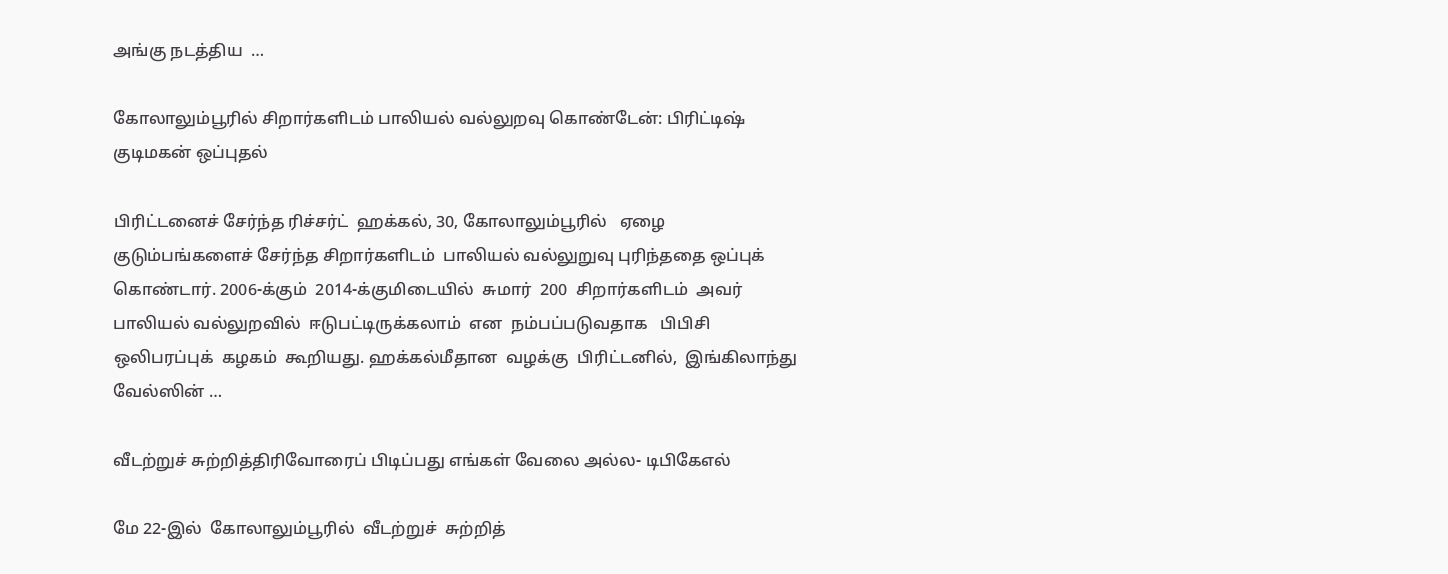அங்கு நடத்திய  …

கோலாலும்பூரில் சிறார்களிடம் பாலியல் வல்லுறவு கொண்டேன்: பிரிட்டிஷ் குடிமகன் ஒப்புதல்

பிரிட்டனைச் சேர்ந்த ரிச்சர்ட்  ஹக்கல், 30, கோலாலும்பூரில்   ஏழை குடும்பங்களைச் சேர்ந்த சிறார்களிடம்  பாலியல் வல்லுறுவு புரிந்ததை ஒப்புக் கொண்டார். 2006-க்கும்  2014-க்குமிடையில்  சுமார்  200  சிறார்களிடம்  அவர்  பாலியல் வல்லுறவில்  ஈடுபட்டிருக்கலாம்  என  நம்பப்படுவதாக   பிபிசி  ஒலிபரப்புக்  கழகம்  கூறியது. ஹக்கல்மீதான  வழக்கு  பிரிட்டனில்,  இங்கிலாந்து  வேல்ஸின் …

வீடற்றுச் சுற்றித்திரிவோரைப் பிடிப்பது எங்கள் வேலை அல்ல- டிபிகேஎல்

மே 22-இல்  கோலாலும்பூரில்  வீடற்றுச்  சுற்றித்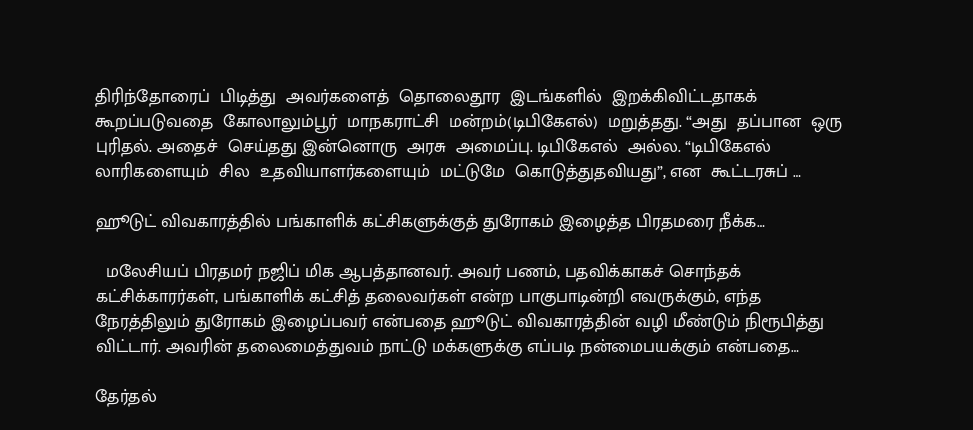திரிந்தோரைப்  பிடித்து  அவர்களைத்  தொலைதூர  இடங்களில்  இறக்கிவிட்டதாகக்  கூறப்படுவதை  கோலாலும்பூர்  மாநகராட்சி  மன்றம்(டிபிகேஎல்)  மறுத்தது. “அது  தப்பான  ஒரு  புரிதல். அதைச்  செய்தது இன்னொரு  அரசு  அமைப்பு. டிபிகேஎல்  அல்ல. “டிபிகேஎல்  லாரிகளையும்  சில  உதவியாளர்களையும்  மட்டுமே  கொடுத்துதவியது”, என  கூட்டரசுப் …

ஹூடுட் விவகாரத்தில் பங்காளிக் கட்சிகளுக்குத் துரோகம் இழைத்த பிரதமரை நீக்க…

  மலேசியப் பிரதமர் நஜிப் மிக ஆபத்தானவர். அவர் பணம், பதவிக்காகச் சொந்தக் கட்சிக்காரர்கள், பங்காளிக் கட்சித் தலைவர்கள் என்ற பாகுபாடின்றி எவருக்கும், எந்த நேரத்திலும் துரோகம் இழைப்பவர் என்பதை ஹூடுட் விவகாரத்தின் வழி மீண்டும் நிரூபித்து விட்டார். அவரின் தலைமைத்துவம் நாட்டு மக்களுக்கு எப்படி நன்மைபயக்கும் என்பதை…

தேர்தல்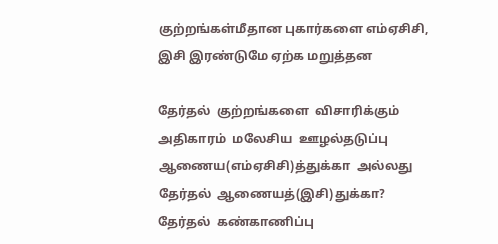குற்றங்கள்மீதான புகார்களை எம்ஏசிசி, இசி இரண்டுமே ஏற்க மறுத்தன

தேர்தல்  குற்றங்களை  விசாரிக்கும்  அதிகாரம்  மலேசிய  ஊழல்தடுப்பு  ஆணைய(எம்ஏசிசி)த்துக்கா  அல்லது  தேர்தல்  ஆணையத்(இசி)துக்கா? தேர்தல்  கண்காணிப்பு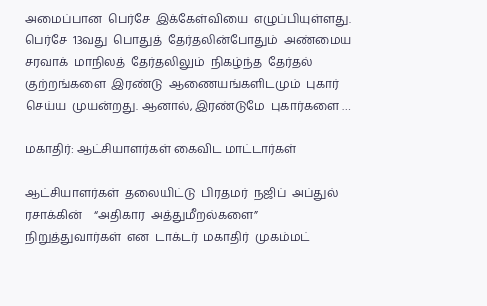அமைப்பான  பெர்சே  இக்கேள்வியை  எழுப்பியுள்ளது. பெர்சே  13வது  பொதுத்  தேர்தலின்போதும்  அண்மைய  சரவாக்  மாநிலத்  தேர்தலிலும்  நிகழ்ந்த  தேர்தல்  குற்றங்களை  இரண்டு  ஆணையங்களிடமும்  புகார்  செய்ய  முயன்றது. ஆனால், இரண்டுமே  புகார்களை …

மகாதிர்: ஆட்சியாளர்கள் கைவிட மாட்டார்கள்

ஆட்சியாளர்கள்  தலையிட்டு  பிரதமர்  நஜிப்  அப்துல்  ரசாக்கின்    “அதிகார  அத்துமீறல்களை”  நிறுத்துவார்கள்  என  டாக்டர்  மகாதிர்  முகம்மட்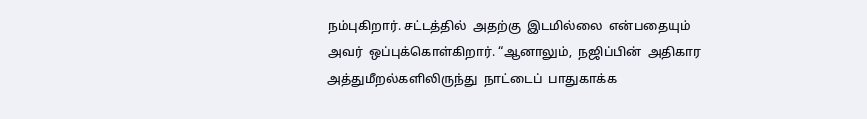நம்புகிறார். சட்டத்தில்  அதற்கு  இடமில்லை  என்பதையும்  அவர்  ஒப்புக்கொள்கிறார். “ஆனாலும்,  நஜிப்பின்  அதிகார  அத்துமீறல்களிலிருந்து  நாட்டைப்  பாதுகாக்க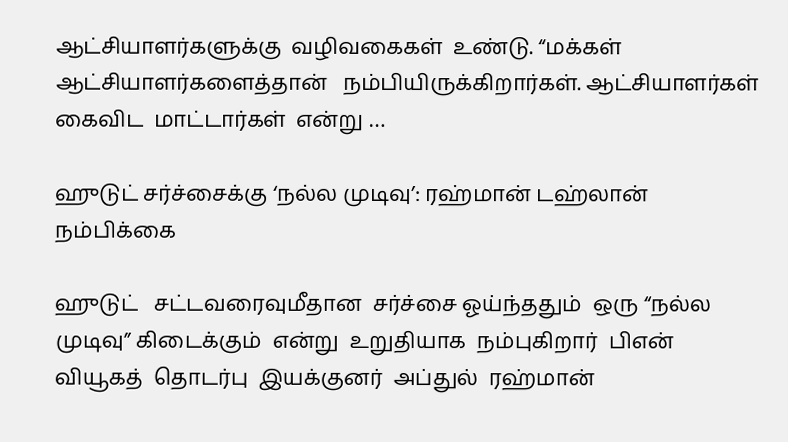ஆட்சியாளர்களுக்கு  வழிவகைகள்  உண்டு. “மக்கள்  ஆட்சியாளர்களைத்தான்   நம்பியிருக்கிறார்கள். ஆட்சியாளர்கள்  கைவிட  மாட்டார்கள்  என்று …

ஹுடுட் சர்ச்சைக்கு ‘நல்ல முடிவு’: ரஹ்மான் டஹ்லான் நம்பிக்கை

ஹுடுட்   சட்டவரைவுமீதான  சர்ச்சை ஓய்ந்ததும்  ஒரு “நல்ல  முடிவு” கிடைக்கும்  என்று  உறுதியாக  நம்புகிறார்  பிஎன்  வியூகத்  தொடர்பு  இயக்குனர்  அப்துல்  ரஹ்மான்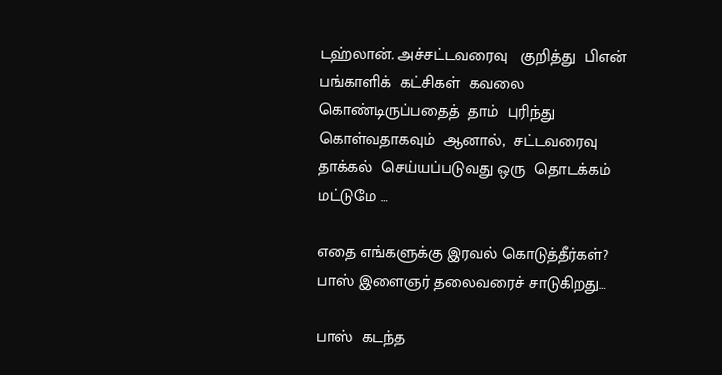டஹ்லான். அச்சட்டவரைவு   குறித்து  பிஎன்  பங்காளிக்  கட்சிகள்  கவலை  கொண்டிருப்பதைத்  தாம்  புரிந்து  கொள்வதாகவும்  ஆனால்,  சட்டவரைவு  தாக்கல்  செய்யப்படுவது ஒரு  தொடக்கம்  மட்டுமே …

எதை எங்களுக்கு இரவல் கொடுத்தீர்கள்? பாஸ் இளைஞர் தலைவரைச் சாடுகிறது…

பாஸ்  கடந்த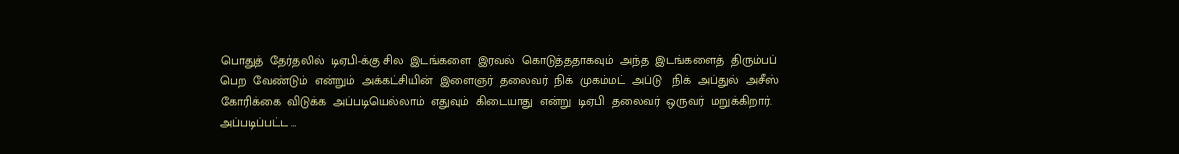பொதுத்  தேர்தலில்  டிஏபி-க்கு சில  இடங்களை  இரவல்  கொடுத்ததாகவும்  அந்த  இடங்களைத்  திரும்பப்  பெற  வேண்டும்  என்றும்  அக்கட்சியின்  இளைஞர்  தலைவர்  நிக்  முகம்மட்  அப்டு   நிக்  அப்துல்  அசீஸ்  கோரிக்கை  விடுக்க  அப்படியெல்லாம்  எதுவும்  கிடையாது  என்று  டிஏபி  தலைவர்  ஒருவர்  மறுக்கிறார். அப்படிப்பட்ட …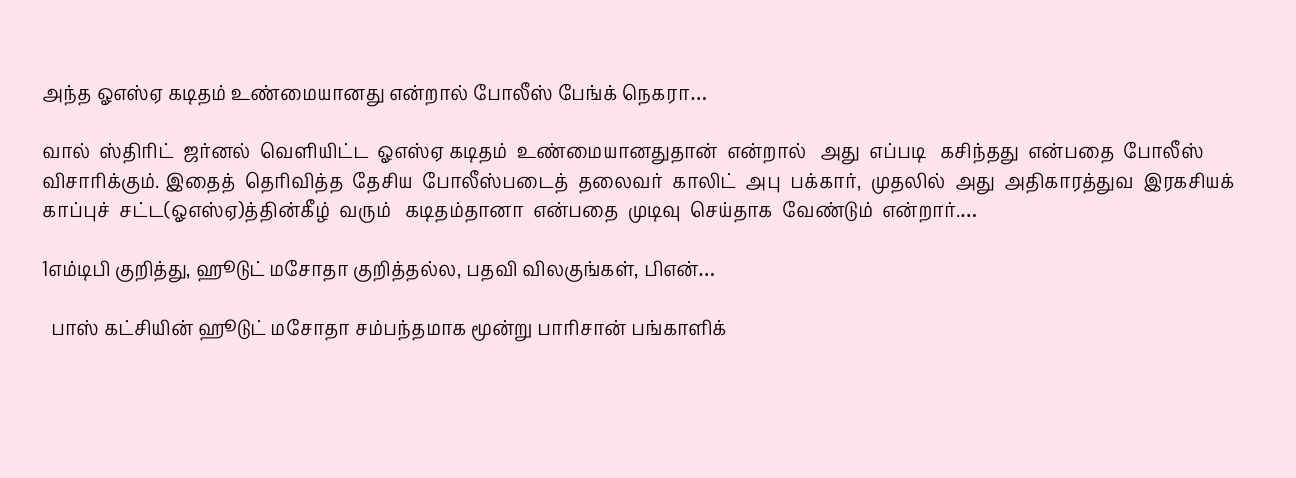அந்த ஓஎஸ்ஏ கடிதம் உண்மையானது என்றால் போலீஸ் பேங்க் நெகரா…

வால்  ஸ்திரிட்  ஜர்னல்  வெளியிட்ட  ஓஎஸ்ஏ கடிதம்  உண்மையானதுதான்  என்றால்   அது  எப்படி   கசிந்தது  என்பதை  போலீஸ்  விசாரிக்கும். இதைத்  தெரிவித்த  தேசிய  போலீஸ்படைத்  தலைவர்  காலிட்  அபு  பக்கார்,  முதலில்  அது  அதிகாரத்துவ  இரகசியக்  காப்புச்  சட்ட(ஓஎஸ்ஏ)த்தின்கீழ்  வரும்   கடிதம்தானா  என்பதை  முடிவு  செய்தாக  வேண்டும்  என்றார்.…

1எம்டிபி குறித்து, ஹூடுட் மசோதா குறித்தல்ல, பதவி விலகுங்கள், பிஎன்…

  பாஸ் கட்சியின் ஹூடுட் மசோதா சம்பந்தமாக மூன்று பாரிசான் பங்காளிக்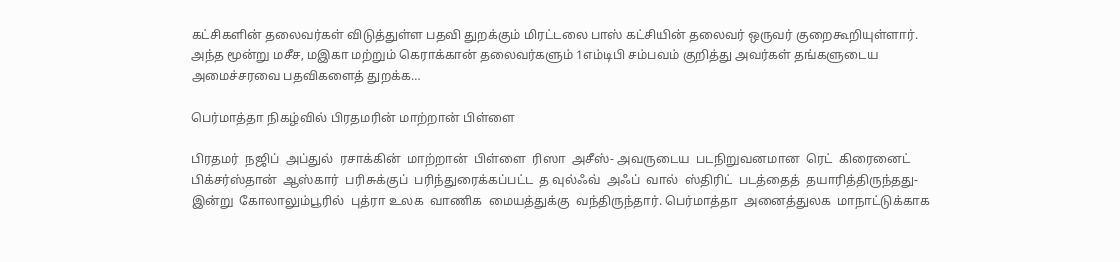கட்சிகளின் தலைவர்கள் விடுத்துள்ள பதவி துறக்கும் மிரட்டலை பாஸ் கட்சியின் தலைவர் ஒருவர் குறைகூறியுள்ளார். அந்த மூன்று மசீச, மஇகா மற்றும் கெராக்கான் தலைவர்களும் 1எம்டிபி சம்பவம் குறித்து அவர்கள் தங்களுடைய அமைச்சரவை பதவிகளைத் துறக்க…

பெர்மாத்தா நிகழ்வில் பிரதமரின் மாற்றான் பிள்ளை

பிரதமர்  நஜிப்  அப்துல்  ரசாக்கின்  மாற்றான்  பிள்ளை  ரிஸா  அசீஸ்- அவருடைய  படநிறுவனமான  ரெட்  கிரைனைட்  பிக்சர்ஸ்தான்  ஆஸ்கார்  பரிசுக்குப்  பரிந்துரைக்கப்பட்ட  த வுல்ஃவ்  அஃப்  வால்  ஸ்திரிட்  படத்தைத்  தயாரித்திருந்தது-  இன்று  கோலாலும்பூரில்  புத்ரா உலக  வாணிக  மையத்துக்கு  வந்திருந்தார். பெர்மாத்தா  அனைத்துலக  மாநாட்டுக்காக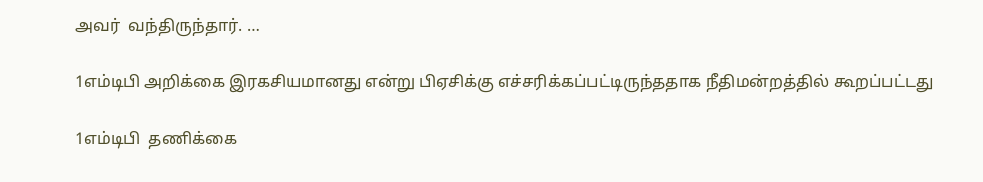அவர்  வந்திருந்தார். …

1எம்டிபி அறிக்கை இரகசியமானது என்று பிஏசிக்கு எச்சரிக்கப்பட்டிருந்ததாக நீதிமன்றத்தில் கூறப்பட்டது

1எம்டிபி  தணிக்கை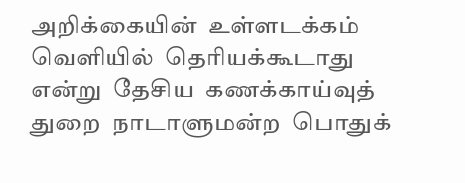அறிக்கையின்  உள்ளடக்கம்  வெளியில்  தெரியக்கூடாது  என்று  தேசிய  கணக்காய்வுத்  துறை  நாடாளுமன்ற  பொதுக்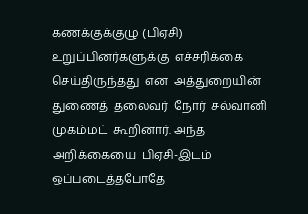கணக்குக்குழு (பிஏசி)  உறுப்பினர்களுக்கு  எச்சரிக்கை  செய்திருந்தது  என  அத்துறையின்  துணைத்  தலைவர்  நோர்  சல்வானி  முகம்மட்  கூறினார். அந்த  அறிக்கையை  பிஏசி-இடம்  ஒப்படைத்தபோதே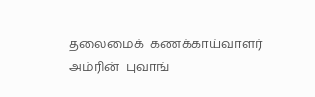தலைமைக்  கணக்காய்வாளர்  அம்ரின்  புவாங்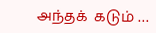அந்தக்  கடும் …